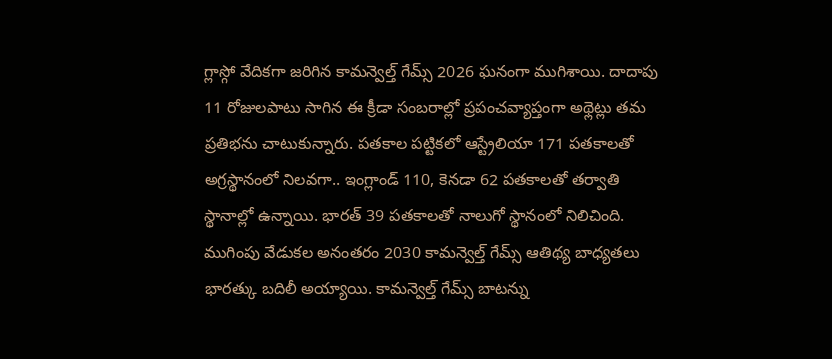గ్లాస్గో వేదికగా జరిగిన కామన్వెల్త్ గేమ్స్ 2026 ఘనంగా ముగిశాయి. దాదాపు 11 రోజులపాటు సాగిన ఈ క్రీడా సంబరాల్లో ప్రపంచవ్యాప్తంగా అథ్లెట్లు తమ ప్రతిభను చాటుకున్నారు. పతకాల పట్టికలో ఆస్ట్రేలియా 171 పతకాలతో అగ్రస్థానంలో నిలవగా.. ఇంగ్లాండ్ 110, కెనడా 62 పతకాలతో తర్వాతి స్థానాల్లో ఉన్నాయి. భారత్ 39 పతకాలతో నాలుగో స్థానంలో నిలిచింది.
ముగింపు వేడుకల అనంతరం 2030 కామన్వెల్త్ గేమ్స్ ఆతిథ్య బాధ్యతలు భారత్కు బదిలీ అయ్యాయి. కామన్వెల్త్ గేమ్స్ బాటన్ను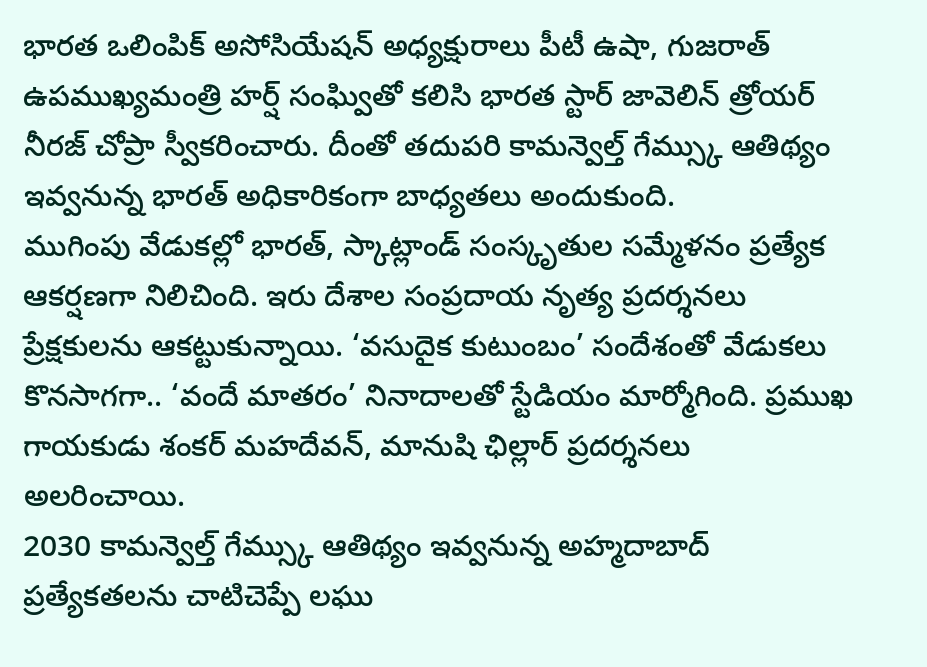భారత ఒలింపిక్ అసోసియేషన్ అధ్యక్షురాలు పీటీ ఉషా, గుజరాత్ ఉపముఖ్యమంత్రి హర్ష్ సంఘ్వితో కలిసి భారత స్టార్ జావెలిన్ త్రోయర్ నీరజ్ చోప్రా స్వీకరించారు. దీంతో తదుపరి కామన్వెల్త్ గేమ్స్కు ఆతిథ్యం ఇవ్వనున్న భారత్ అధికారికంగా బాధ్యతలు అందుకుంది.
ముగింపు వేడుకల్లో భారత్, స్కాట్లాండ్ సంస్కృతుల సమ్మేళనం ప్రత్యేక ఆకర్షణగా నిలిచింది. ఇరు దేశాల సంప్రదాయ నృత్య ప్రదర్శనలు ప్రేక్షకులను ఆకట్టుకున్నాయి. ‘వసుదైక కుటుంబం’ సందేశంతో వేడుకలు కొనసాగగా.. ‘వందే మాతరం’ నినాదాలతో స్టేడియం మార్మోగింది. ప్రముఖ గాయకుడు శంకర్ మహదేవన్, మానుషి ఛిల్లార్ ప్రదర్శనలు అలరించాయి.
2030 కామన్వెల్త్ గేమ్స్కు ఆతిథ్యం ఇవ్వనున్న అహ్మదాబాద్ ప్రత్యేకతలను చాటిచెప్పే లఘు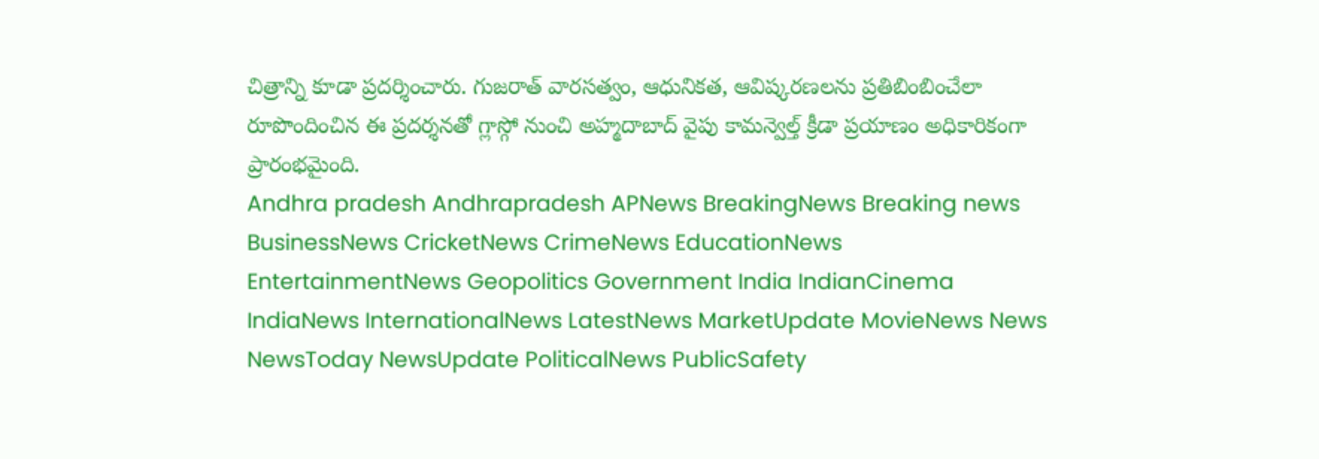చిత్రాన్ని కూడా ప్రదర్శించారు. గుజరాత్ వారసత్వం, ఆధునికత, ఆవిష్కరణలను ప్రతిబింబించేలా రూపొందించిన ఈ ప్రదర్శనతో గ్లాస్గో నుంచి అహ్మదాబాద్ వైపు కామన్వెల్త్ క్రీడా ప్రయాణం అధికారికంగా ప్రారంభమైంది.
Andhra pradesh Andhrapradesh APNews BreakingNews Breaking news BusinessNews CricketNews CrimeNews EducationNews EntertainmentNews Geopolitics Government India IndianCinema IndiaNews InternationalNews LatestNews MarketUpdate MovieNews News NewsToday NewsUpdate PoliticalNews PublicSafety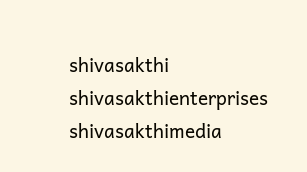shivasakthi shivasakthienterprises shivasakthimedia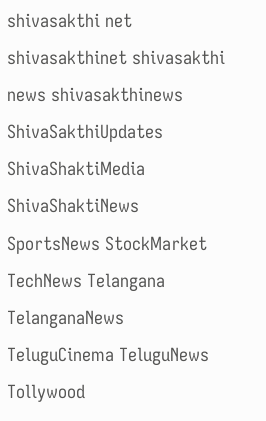shivasakthi net shivasakthinet shivasakthi news shivasakthinews ShivaSakthiUpdates ShivaShaktiMedia ShivaShaktiNews SportsNews StockMarket TechNews Telangana TelanganaNews TeluguCinema TeluguNews Tollywood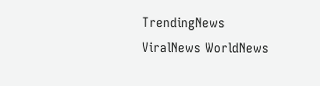TrendingNews ViralNews WorldNews